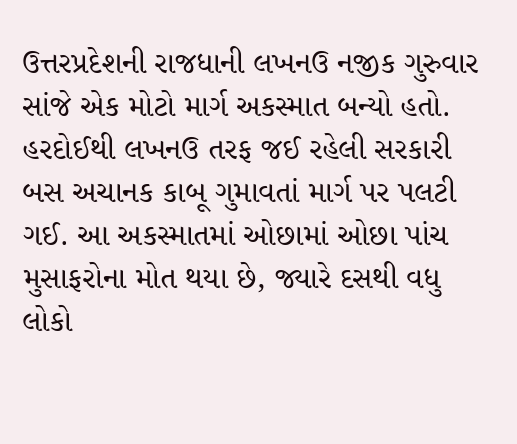ઉત્તરપ્રદેશની રાજધાની લખનઉ નજીક ગુરુવાર સાંજે એક મોટો માર્ગ અકસ્માત બન્યો હતો. હરદોઈથી લખનઉ તરફ જઈ રહેલી સરકારી બસ અચાનક કાબૂ ગુમાવતાં માર્ગ પર પલટી ગઈ. આ અકસ્માતમાં ઓછામાં ઓછા પાંચ મુસાફરોના મોત થયા છે, જ્યારે દસથી વધુ લોકો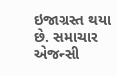ઇજાગ્રસ્ત થયા છે. સમાચાર એજન્સી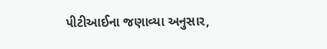પીટીઆઈના જણાવ્યા અનુસાર,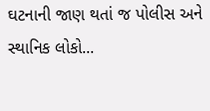ઘટનાની જાણ થતાં જ પોલીસ અને સ્થાનિક લોકો...